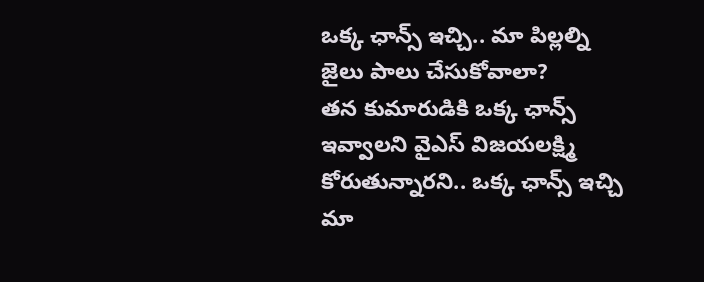ఒక్క ఛాన్స్ ఇచ్చి.. మా పిల్లల్ని జైలు పాలు చేసుకోవాలా?
తన కుమారుడికి ఒక్క ఛాన్స్ ఇవ్వాలని వైఎస్ విజయలక్ష్మి కోరుతున్నారని.. ఒక్క ఛాన్స్ ఇచ్చి మా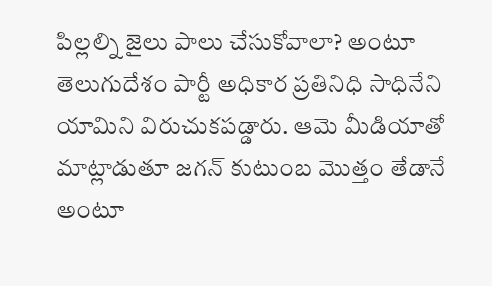పిల్లల్ని జైలు పాలు చేసుకోవాలా? అంటూ తెలుగుదేశం పార్టీ అధికార ప్రతినిధి సాధినేని యామిని విరుచుకపడ్డారు. ఆమె మీడియాతో మాట్లాడుతూ జగన్ కుటుంబ మొత్తం తేడానే అంటూ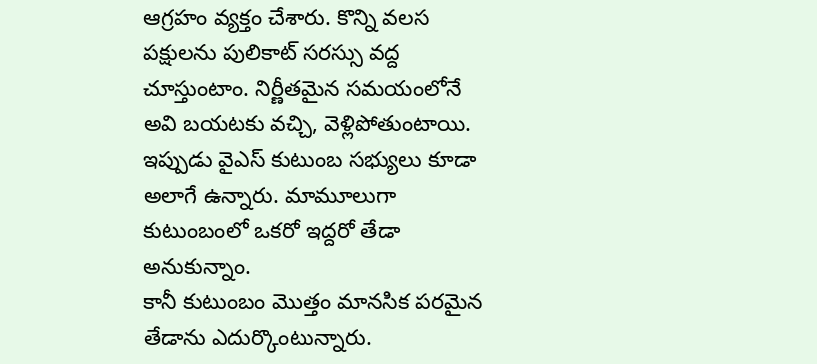ఆగ్రహం వ్యక్తం చేశారు. కొన్ని వలస పక్షులను పులికాట్ సరస్సు వద్ద చూస్తుంటాం. నిర్ణీతమైన సమయంలోనే అవి బయటకు వచ్చి, వెళ్లిపోతుంటాయి. ఇప్పుడు వైఎస్ కుటుంబ సభ్యులు కూడా అలాగే ఉన్నారు. మామూలుగా కుటుంబంలో ఒకరో ఇద్దరో తేడా అనుకున్నాం.
కానీ కుటుంబం మొత్తం మానసిక పరమైన తేడాను ఎదుర్కొంటున్నారు.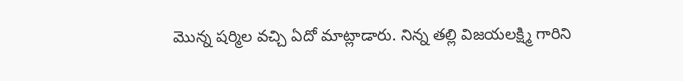మొన్న షర్మిల వచ్చి ఏదో మాట్లాడారు. నిన్న తల్లి విజయలక్ష్మి గారిని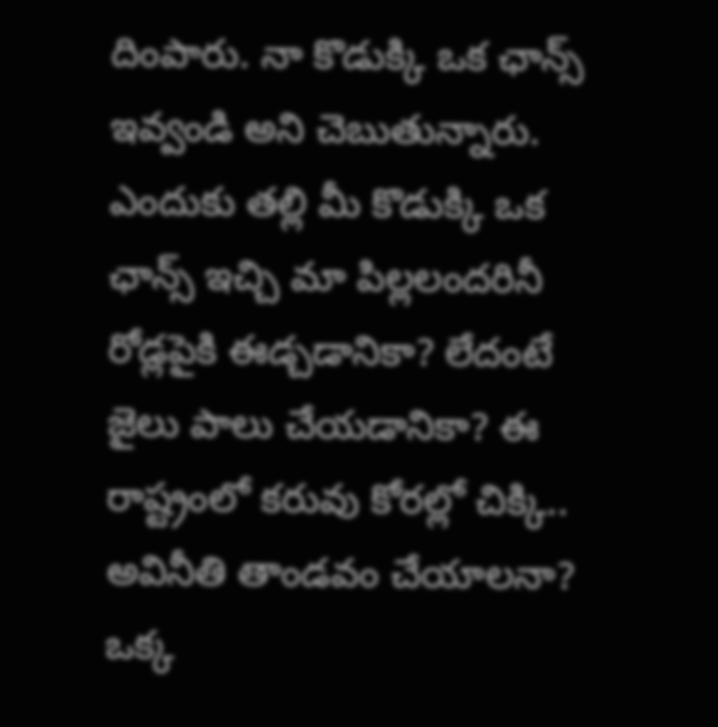దింపారు. నా కొడుక్కి ఒక ఛాన్స్ ఇవ్వండి అని చెబుతున్నారు. ఎందుకు తల్లి మీ కొడుక్కి ఒక ఛాన్స్ ఇచ్చి మా పిల్లలందరినీ రోడ్లపైకి ఈడ్చడానికా? లేదంటే జైలు పాలు చేయడానికా? ఈ రాష్ట్రంలో కరువు కోరల్లో చిక్కి.. అవినీతి తాండవం చేయాలనా? ఒక్క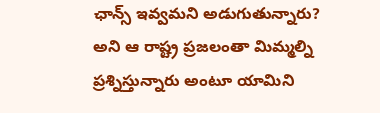ఛాన్స్ ఇవ్వమని అడుగుతున్నారు? అని ఆ రాష్ట్ర ప్రజలంతా మిమ్మల్ని ప్రశ్నిస్తున్నారు అంటూ యామిని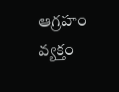ఆగ్రహం వ్యక్తం